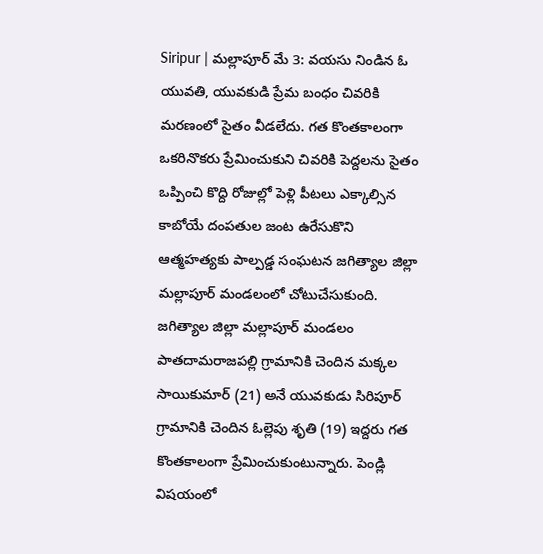Siripur | మల్లాపూర్ మే 3: వయసు నిండిన ఓ యువతి, యువకుడి ప్రేమ బంధం చివరికి మరణంలో సైతం వీడలేదు. గత కొంతకాలంగా ఒకరినొకరు ప్రేమించుకుని చివరికి పెద్దలను సైతం ఒప్పించి కొద్ది రోజుల్లో పెళ్లి పీటలు ఎక్కాల్సిన కాబోయే దంపతుల జంట ఉరేసుకొని ఆత్మహత్యకు పాల్పడ్డ సంఘటన జగిత్యాల జిల్లా మల్లాపూర్ మండలంలో చోటుచేసుకుంది.
జగిత్యాల జిల్లా మల్లాపూర్ మండలం పాతదామరాజపల్లి గ్రామానికి చెందిన మక్కల సాయికుమార్ (21) అనే యువకుడు సిరిపూర్ గ్రామానికి చెందిన ఓల్లెపు శృతి (19) ఇద్దరు గత కొంతకాలంగా ప్రేమించుకుంటున్నారు. పెండ్లి విషయంలో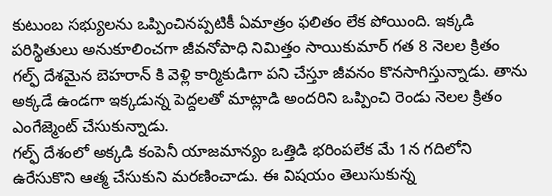కుటుంబ సభ్యులను ఒప్పించినప్పటికీ ఏమాత్రం ఫలితం లేక పోయింది. ఇక్కడి పరిస్థితులు అనుకూలించగా జీవనోపాధి నిమిత్తం సాయికుమార్ గత 8 నెలల క్రితం గల్ఫ్ దేశమైన బెహరాన్ కి వెళ్లి కార్మికుడిగా పని చేస్తూ జీవనం కొనసాగిస్తున్నాడు. తాను అక్కడే ఉండగా ఇక్కడున్న పెద్దలతో మాట్లాడి అందరిని ఒప్పించి రెండు నెలల క్రితం ఎంగేజ్మెంట్ చేసుకున్నాడు.
గల్ఫ్ దేశంలో అక్కడి కంపెనీ యాజమాన్యం ఒత్తిడి భరింపలేక మే 1న గదిలోని ఉరేసుకొని ఆత్మ చేసుకుని మరణించాడు. ఈ విషయం తెలుసుకున్న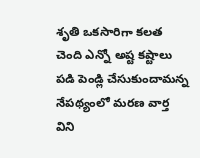శృతి ఒకసారిగా కలత చెంది ఎన్నో అష్ట కష్టాలు పడి పెండ్లి చేసుకుందామన్న నేపథ్యంలో మరణ వార్త విని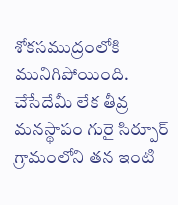శోకసముద్రంలోకి మునిగిపోయింది. చేసేదేమీ లేక తీవ్ర మనస్థాపం గురై సిర్పూర్ గ్రామంలోని తన ఇంటి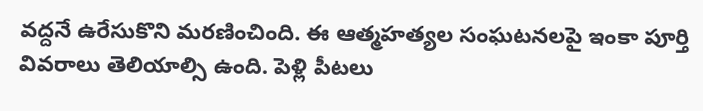వద్దనే ఉరేసుకొని మరణించింది. ఈ ఆత్మహత్యల సంఘటనలపై ఇంకా పూర్తి వివరాలు తెలియాల్సి ఉంది. పెళ్లి పీటలు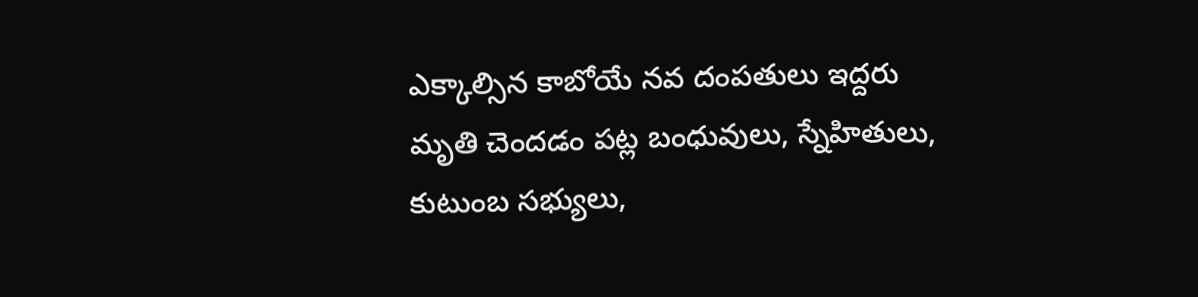ఎక్కాల్సిన కాబోయే నవ దంపతులు ఇద్దరు మృతి చెందడం పట్ల బంధువులు, స్నేహితులు, కుటుంబ సభ్యులు,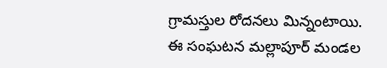గ్రామస్తుల రోదనలు మిన్నంటాయి. ఈ సంఘటన మల్లాపూర్ మండల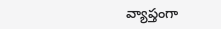వ్యాప్తంగా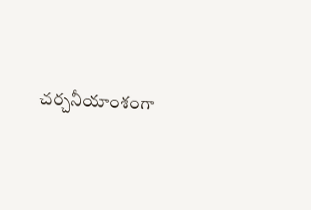చర్చనీయాంశంగా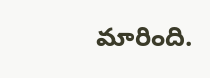మారింది.